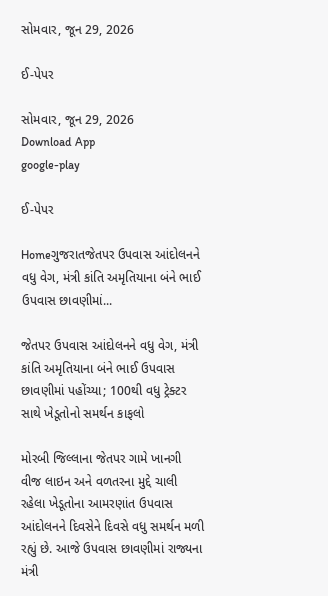સોમવાર, જૂન 29, 2026

ઈ-પેપર

સોમવાર, જૂન 29, 2026
Download App
google-play

ઈ-પેપર

Homeગુજરાતજેતપર ઉપવાસ આંદોલનને વધુ વેગ, મંત્રી કાંતિ અમૃતિયાના બંને ભાઈ ઉપવાસ છાવણીમાં...

જેતપર ઉપવાસ આંદોલનને વધુ વેગ, મંત્રી કાંતિ અમૃતિયાના બંને ભાઈ ઉપવાસ છાવણીમાં પહોંચ્યા; 100થી વધુ ટ્રેક્ટર સાથે ખેડૂતોનો સમર્થન કાફલો

મોરબી જિલ્લાના જેતપર ગામે ખાનગી વીજ લાઇન અને વળતરના મુદ્દે ચાલી રહેલા ખેડૂતોના આમરણાંત ઉપવાસ આંદોલનને દિવસેને દિવસે વધુ સમર્થન મળી રહ્યું છે. આજે ઉપવાસ છાવણીમાં રાજ્યના મંત્રી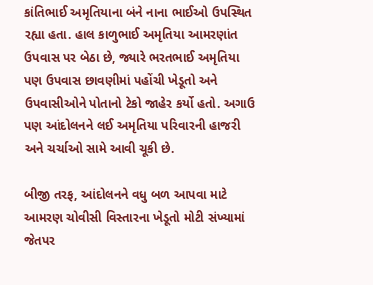કાંતિભાઈ અમૃતિયાના બંને નાના ભાઈઓ ઉપસ્થિત રહ્યા હતા. હાલ કાળુભાઈ અમૃતિયા આમરણાંત ઉપવાસ પર બેઠા છે, જ્યારે ભરતભાઈ અમૃતિયા પણ ઉપવાસ છાવણીમાં પહોંચી ખેડૂતો અને ઉપવાસીઓને પોતાનો ટેકો જાહેર કર્યો હતો. અગાઉ પણ આંદોલનને લઈ અમૃતિયા પરિવારની હાજરી અને ચર્ચાઓ સામે આવી ચૂકી છે.

બીજી તરફ, આંદોલનને વધુ બળ આપવા માટે આમરણ ચોવીસી વિસ્તારના ખેડૂતો મોટી સંખ્યામાં જેતપર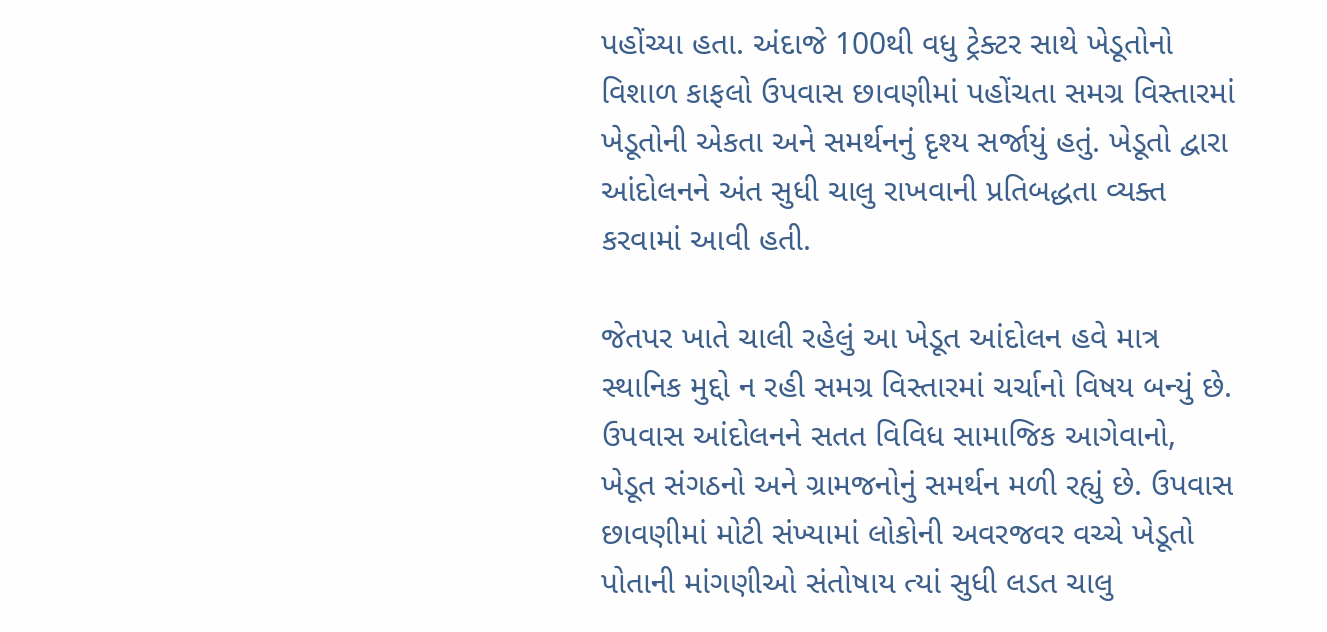પહોંચ્યા હતા. અંદાજે 100થી વધુ ટ્રેક્ટર સાથે ખેડૂતોનો વિશાળ કાફલો ઉપવાસ છાવણીમાં પહોંચતા સમગ્ર વિસ્તારમાં ખેડૂતોની એકતા અને સમર્થનનું દૃશ્ય સર્જાયું હતું. ખેડૂતો દ્વારા આંદોલનને અંત સુધી ચાલુ રાખવાની પ્રતિબદ્ધતા વ્યક્ત કરવામાં આવી હતી.

જેતપર ખાતે ચાલી રહેલું આ ખેડૂત આંદોલન હવે માત્ર સ્થાનિક મુદ્દો ન રહી સમગ્ર વિસ્તારમાં ચર્ચાનો વિષય બન્યું છે. ઉપવાસ આંદોલનને સતત વિવિધ સામાજિક આગેવાનો, ખેડૂત સંગઠનો અને ગ્રામજનોનું સમર્થન મળી રહ્યું છે. ઉપવાસ છાવણીમાં મોટી સંખ્યામાં લોકોની અવરજવર વચ્ચે ખેડૂતો પોતાની માંગણીઓ સંતોષાય ત્યાં સુધી લડત ચાલુ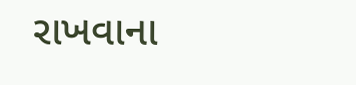રાખવાના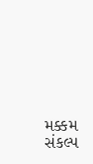મક્કમ સંકલ્પ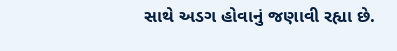સાથે અડગ હોવાનું જણાવી રહ્યા છે.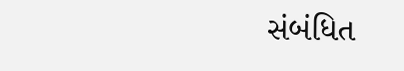સંબંધિત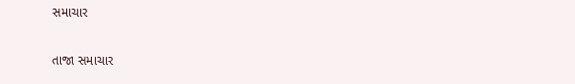સમાચાર

તાજા સમાચાર